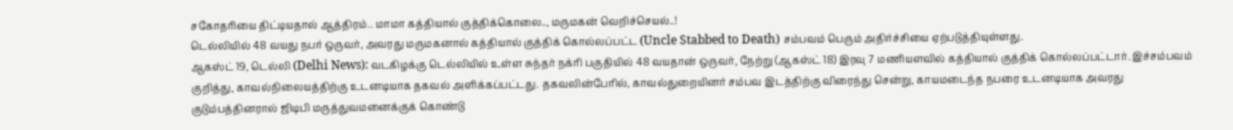சகோதரியை திட்டியதால் ஆத்திரம்.. மாமா கத்தியால் குத்திக்கொலை.., மருமகன் வெறிச்செயல்..!
டெல்லியில் 48 வயது நபர் ஒருவர், அவரது மருமகனால் கத்தியால் குத்திக் கொல்லப்பட்ட (Uncle Stabbed to Death) சம்பவம் பெரும் அதிர்ச்சியை ஏற்படுத்தியுள்ளது.
ஆகஸ்ட் 19, டெல்லி (Delhi News): வடகிழக்கு டெல்லியில் உள்ள சுந்தர் நக்ரி பகுதியில் 48 வயதான் ஒருவர், நேற்று (ஆகஸ்ட் 18) இரவு 7 மணியளவில் கத்தியால் குத்திக் கொல்லப்பட்டார். இச்சம்பவம் குறித்து, காவல்நிலையத்திற்கு உடனடியாக தகவல் அளிக்கப்பட்டது. தகவலின்பேரில், காவல்துறையினர் சம்பவ இடத்திற்கு விரைந்து சென்று, காயமடைந்த நபரை உடனடியாக அவரது குடும்பத்தினரால் ஜிடிபி மருத்துவமனைக்குக் கொண்டு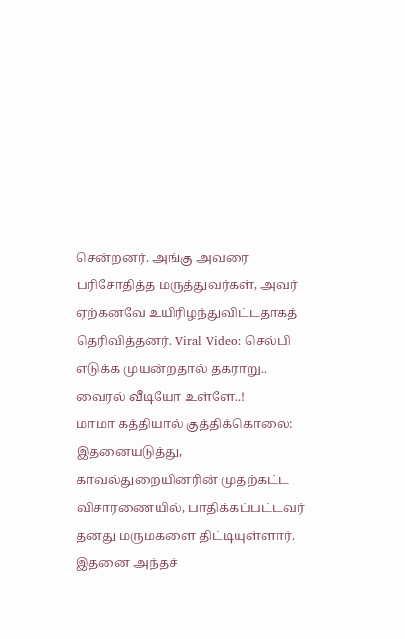சென்றனர். அங்கு அவரை பரிசோதித்த மருத்துவர்கள், அவர் ஏற்கனவே உயிரிழந்துவிட்டதாகத் தெரிவித்தனர். Viral Video: செல்பி எடுக்க முயன்றதால் தகராறு.. வைரல் வீடியோ உள்ளே..!
மாமா கத்தியால் குத்திக்கொலை:
இதனையடுத்து, காவல்துறையினரின் முதற்கட்ட விசாரணையில், பாதிக்கப்பட்டவர் தனது மருமகளை திட்டியுள்ளார். இதனை அந்தச்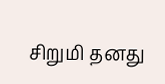சிறுமி தனது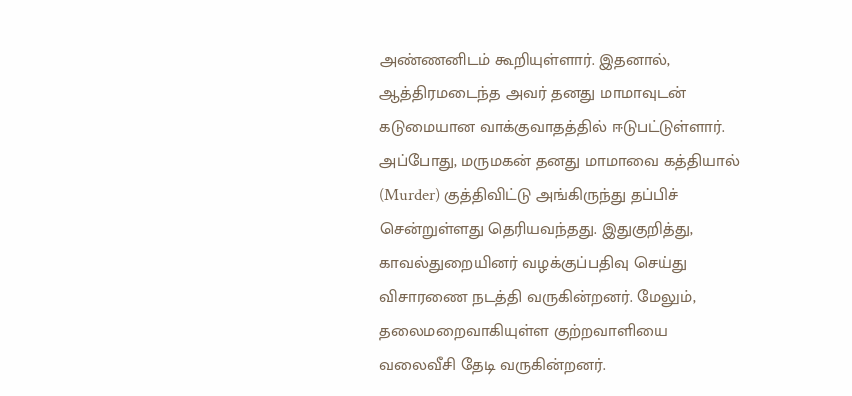அண்ணனிடம் கூறியுள்ளார். இதனால், ஆத்திரமடைந்த அவர் தனது மாமாவுடன் கடுமையான வாக்குவாதத்தில் ஈடுபட்டுள்ளார். அப்போது, மருமகன் தனது மாமாவை கத்தியால் (Murder) குத்திவிட்டு அங்கிருந்து தப்பிச் சென்றுள்ளது தெரியவந்தது. இதுகுறித்து, காவல்துறையினர் வழக்குப்பதிவு செய்து விசாரணை நடத்தி வருகின்றனர். மேலும், தலைமறைவாகியுள்ள குற்றவாளியை வலைவீசி தேடி வருகின்றனர்.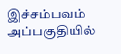இச்சம்பவம் அப்பகுதியில்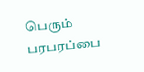பெரும் பரபரப்பை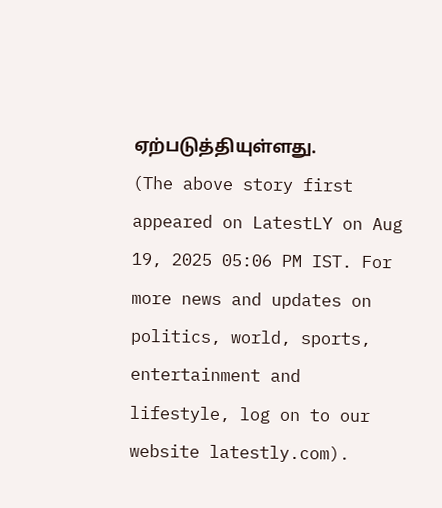ஏற்படுத்தியுள்ளது.
(The above story first appeared on LatestLY on Aug 19, 2025 05:06 PM IST. For more news and updates on politics, world, sports, entertainment and lifestyle, log on to our website latestly.com).